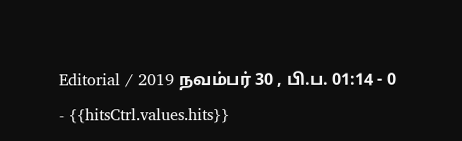Editorial / 2019 நவம்பர் 30 , பி.ப. 01:14 - 0 - {{hitsCtrl.values.hits}}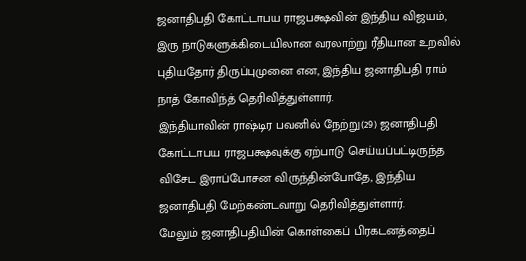ஜனாதிபதி கோட்டாபய ராஜபக்ஷவின் இந்திய விஜயம், இரு நாடுகளுக்கிடையிலான வரலாற்று ரீதியான உறவில் புதியதோர் திருப்புமுனை என, இந்திய ஜனாதிபதி ராம் நாத் கோவிந்த் தெரிவித்துள்ளார்.
இந்தியாவின் ராஷ்டிர பவனில் நேற்று(29) ஜனாதிபதி கோட்டாபய ராஜபக்ஷவுக்கு ஏற்பாடு செய்யப்பட்டிருந்த விசேட இராப்போசன விருந்தின்போதே, இந்திய ஜனாதிபதி மேற்கண்டவாறு தெரிவித்துள்ளார்.
மேலும் ஜனாதிபதியின் கொள்கைப் பிரகடனத்தைப்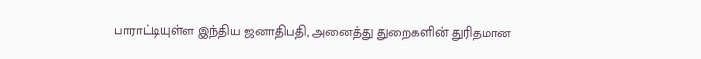பாராட்டியுள்ள இந்திய ஜனாதிபதி, அனைத்து துறைகளின் துரிதமான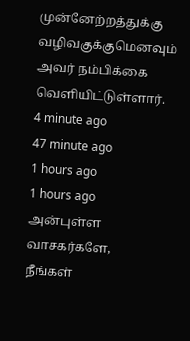முன்னேற்றத்துக்கு வழிவகுக்குமெனவும் அவர் நம்பிக்கை வெளியிட்டுள்ளார்.
4 minute ago
47 minute ago
1 hours ago
1 hours ago
அன்புள்ள வாசகர்களே,
நீங்கள்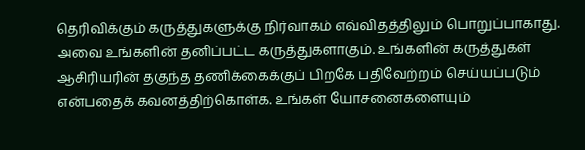தெரிவிக்கும் கருத்துகளுக்கு நிர்வாகம் எவ்விதத்திலும் பொறுப்பாகாது. அவை உங்களின் தனிப்பட்ட கருத்துகளாகும். உங்களின் கருத்துகள் ஆசிரியரின் தகுந்த தணிக்கைக்குப் பிறகே பதிவேற்றம் செய்யப்படும் என்பதைக் கவனத்திற்கொள்க. உங்கள் யோசனைகளையும்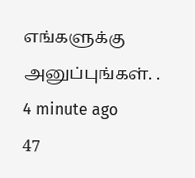எங்களுக்கு அனுப்புங்கள். .
4 minute ago
47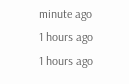minute ago
1 hours ago
1 hours ago